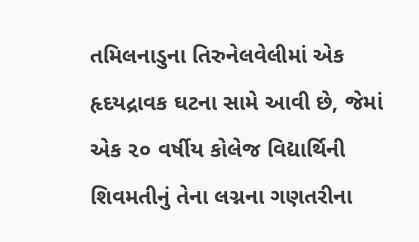તમિલનાડુના તિરુનેલવેલીમાં એક હૃદયદ્રાવક ઘટના સામે આવી છે, જેમાં એક ૨૦ વર્ષીય કોલેજ વિદ્યાર્થિની શિવમતીનું તેના લગ્નના ગણતરીના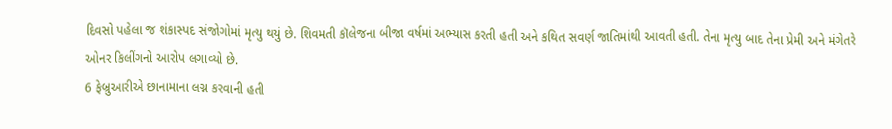દિવસો પહેલા જ શંકાસ્પદ સંજોગોમાં મૃત્યુ થયું છે. શિવમતી કૉલેજના બીજા વર્ષમાં અભ્યાસ કરતી હતી અને કથિત સવર્ણ જાતિમાંથી આવતી હતી. તેના મૃત્યુ બાદ તેના પ્રેમી અને મંગેતરે ઓનર કિલીંગનો આરોપ લગાવ્યો છે.
6 ફેબ્રુઆરીએ છાનામાના લગ્ન કરવાની હતી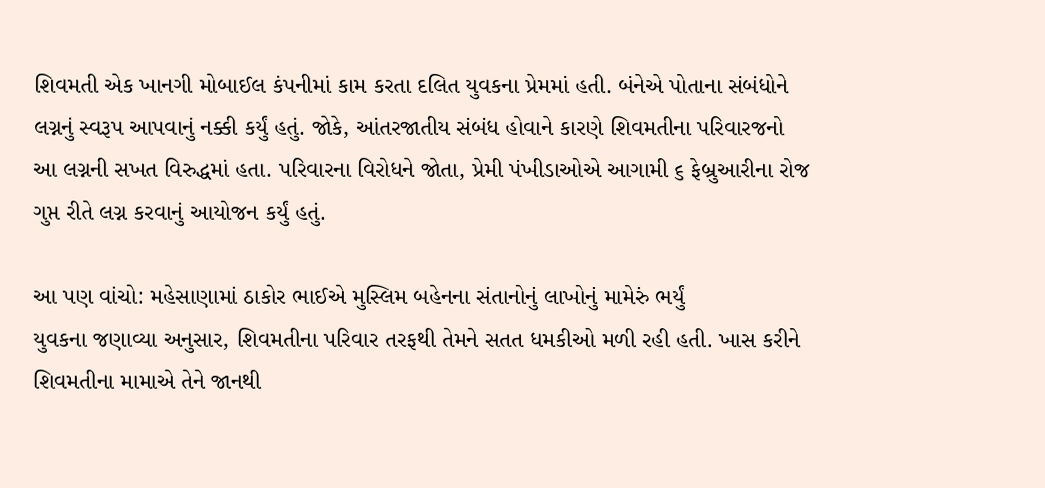શિવમતી એક ખાનગી મોબાઈલ કંપનીમાં કામ કરતા દલિત યુવકના પ્રેમમાં હતી. બંનેએ પોતાના સંબંધોને લગ્નનું સ્વરૂપ આપવાનું નક્કી કર્યું હતું. જોકે, આંતરજાતીય સંબંધ હોવાને કારણે શિવમતીના પરિવારજનો આ લગ્નની સખત વિરુદ્ધમાં હતા. પરિવારના વિરોધને જોતા, પ્રેમી પંખીડાઓએ આગામી ૬ ફેબ્રુઆરીના રોજ ગુપ્ત રીતે લગ્ન કરવાનું આયોજન કર્યું હતું.

આ પણ વાંચો: મહેસાણામાં ઠાકોર ભાઈએ મુસ્લિમ બહેનના સંતાનોનું લાખોનું મામેરું ભર્યું
યુવકના જણાવ્યા અનુસાર, શિવમતીના પરિવાર તરફથી તેમને સતત ધમકીઓ મળી રહી હતી. ખાસ કરીને શિવમતીના મામાએ તેને જાનથી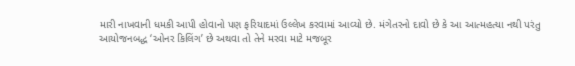મારી નાખવાની ધમકી આપી હોવાનો પણ ફરિયાદમાં ઉલ્લેખ કરવામાં આવ્યો છે. મંગેતરનો દાવો છે કે આ આત્મહત્યા નથી પરંતુ આયોજનબદ્ધ ‘ઓનર કિલિંગ’ છે અથવા તો તેને મરવા માટે મજબૂર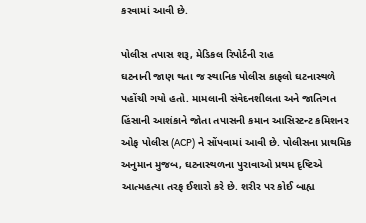કરવામાં આવી છે.

પોલીસ તપાસ શરૂ, મેડિકલ રિપોર્ટની રાહ
ઘટનાની જાણ થતા જ સ્થાનિક પોલીસ કાફલો ઘટનાસ્થળે પહોંચી ગયો હતો. મામલાની સંવેદનશીલતા અને જાતિગત હિંસાની આશંકાને જોતા તપાસની કમાન આસિસ્ટન્ટ કમિશનર ઓફ પોલીસ (ACP) ને સોંપવામાં આવી છે. પોલીસના પ્રાથમિક અનુમાન મુજબ, ઘટનાસ્થળના પુરાવાઓ પ્રથમ દૃષ્ટિએ આત્મહત્યા તરફ ઈશારો કરે છે. શરીર પર કોઈ બાહ્ય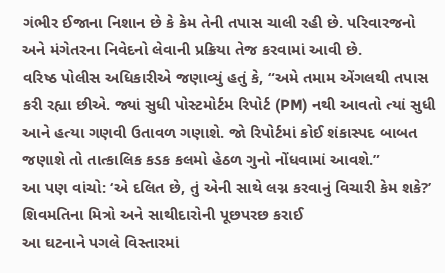ગંભીર ઈજાના નિશાન છે કે કેમ તેની તપાસ ચાલી રહી છે. પરિવારજનો અને મંગેતરના નિવેદનો લેવાની પ્રક્રિયા તેજ કરવામાં આવી છે.
વરિષ્ઠ પોલીસ અધિકારીએ જણાવ્યું હતું કે, “અમે તમામ એંગલથી તપાસ કરી રહ્યા છીએ. જ્યાં સુધી પોસ્ટમોર્ટમ રિપોર્ટ (PM) નથી આવતો ત્યાં સુધી આને હત્યા ગણવી ઉતાવળ ગણાશે. જો રિપોર્ટમાં કોઈ શંકાસ્પદ બાબત જણાશે તો તાત્કાલિક કડક કલમો હેઠળ ગુનો નોંધવામાં આવશે.”
આ પણ વાંચો: ‘એ દલિત છે, તું એની સાથે લગ્ન કરવાનું વિચારી કેમ શકે?’
શિવમતિના મિત્રો અને સાથીદારોની પૂછપરછ કરાઈ
આ ઘટનાને પગલે વિસ્તારમાં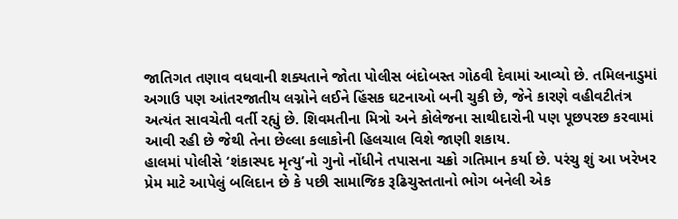જાતિગત તણાવ વધવાની શક્યતાને જોતા પોલીસ બંદોબસ્ત ગોઠવી દેવામાં આવ્યો છે. તમિલનાડુમાં અગાઉ પણ આંતરજાતીય લગ્નોને લઈને હિંસક ઘટનાઓ બની ચુકી છે, જેને કારણે વહીવટીતંત્ર અત્યંત સાવચેતી વર્તી રહ્યું છે. શિવમતીના મિત્રો અને કોલેજના સાથીદારોની પણ પૂછપરછ કરવામાં આવી રહી છે જેથી તેના છેલ્લા કલાકોની હિલચાલ વિશે જાણી શકાય.
હાલમાં પોલીસે ‘શંકાસ્પદ મૃત્યુ’નો ગુનો નોંધીને તપાસના ચક્રો ગતિમાન કર્યા છે. પરંચુ શું આ ખરેખર પ્રેમ માટે આપેલું બલિદાન છે કે પછી સામાજિક રૂઢિચુસ્તતાનો ભોગ બનેલી એક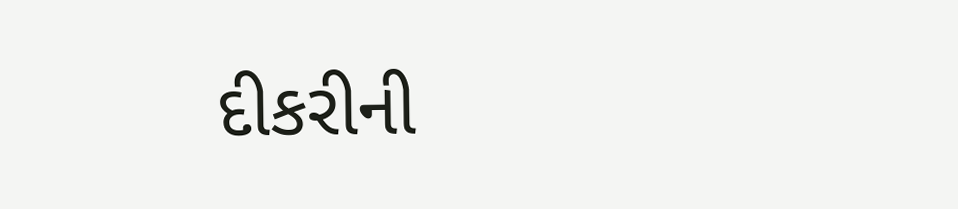દીકરીની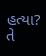હત્યા? તે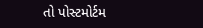તો પોસ્ટમોર્ટમ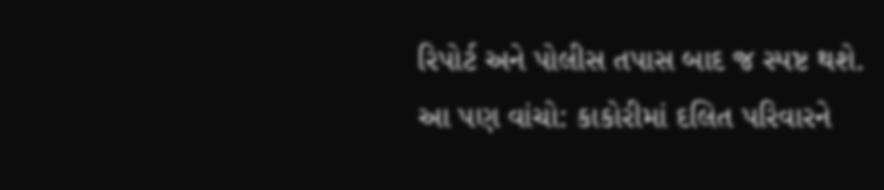રિપોર્ટ અને પોલીસ તપાસ બાદ જ સ્પષ્ટ થશે.
આ પણ વાંચો: કાકોરીમાં દલિત પરિવારને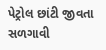પેટ્રોલ છાંટી જીવતા સળગાવી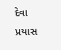દેવા પ્રયાસ